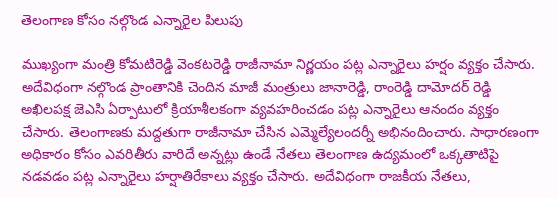తెలంగాణ కోసం నల్గొండ ఎన్నారైల పిలుపు

ముఖ్యంగా మంత్రి కోమటిరెడ్డి వెంకటరెడ్డి రాజీనామా నిర్ణయం పట్ల ఎన్నారైలు హర్షం వ్యక్తం చేసారు. అదేవిధంగా నల్గొండ ప్రాంతానికి చెందిన మాజీ మంత్రులు జానారెడ్డి, రాంరెడ్డి దామోదర్ రెడ్డి అఖిలపక్ష జెఎసి ఏర్పాటులో క్రియాశీలకంగా వ్యవహరించడం పట్ల ఎన్నారైలు ఆనందం వ్యక్తం చేసారు. తెలంగాణకు మద్దతుగా రాజీనామా చేసిన ఎమ్మెల్యేలందర్నీ అభినందించారు. సాధారణంగా అధికారం కోసం ఎవరితీరు వారిదే అన్నట్లు ఉండే నేతలు తెలంగాణ ఉద్యమంలో ఒక్కతాటిపై నడవడం పట్ల ఎన్నారైలు హర్షాతిరేకాలు వ్యక్తం చేసారు. అదేవిధంగా రాజకీయ నేతలు,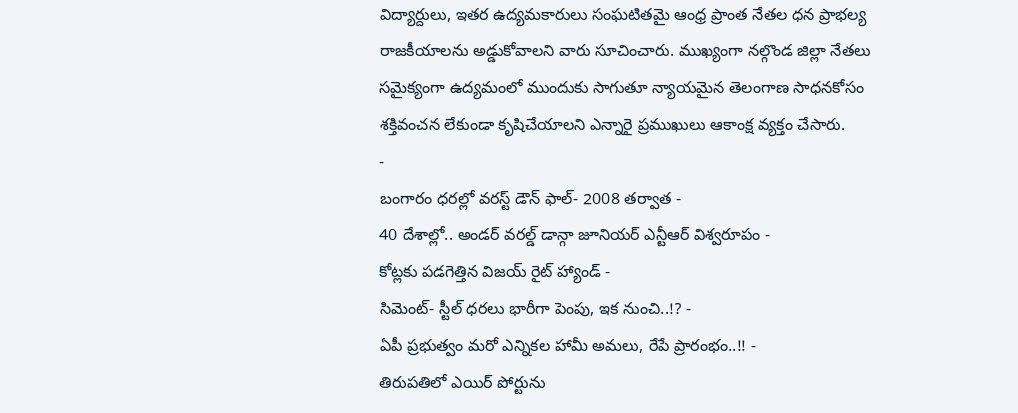విద్యార్దులు, ఇతర ఉద్యమకారులు సంఘటితమై ఆంధ్ర ప్రాంత నేతల ధన ప్రాభల్య రాజకీయాలను అడ్డుకోవాలని వారు సూచించారు. ముఖ్యంగా నల్గొండ జిల్లా నేతలు సమైక్యంగా ఉద్యమంలో ముందుకు సాగుతూ న్యాయమైన తెలంగాణ సాధనకోసం శక్తివంచన లేకుండా కృషిచేయాలని ఎన్నారై ప్రముఖులు ఆకాంక్ష వ్యక్తం చేసారు.
-
బంగారం ధరల్లో వరస్ట్ డౌన్ ఫాల్- 2008 తర్వాత -
40 దేశాల్లో.. అండర్ వరల్డ్ డాన్గా జూనియర్ ఎన్టీఆర్ విశ్వరూపం -
కోట్లకు పడగెత్తిన విజయ్ రైట్ హ్యాండ్ -
సిమెంట్- స్టీల్ ధరలు భారీగా పెంపు, ఇక నుంచి..!? -
ఏపీ ప్రభుత్వం మరో ఎన్నికల హామీ అమలు, రేపే ప్రారంభం..!! -
తిరుపతిలో ఎయిర్ పోర్టును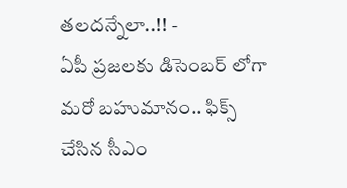తలదన్నేలా..!! -
ఏపీ ప్రజలకు డిసెంబర్ లోగా మరో బహుమానం.. ఫిక్స్ చేసిన సీఎం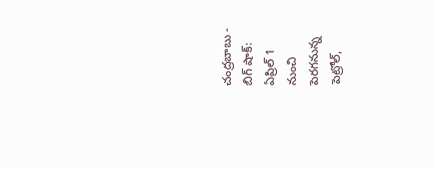చంద్రబాబు -
బిగ్ షాక్: ఏప్రిల్ 1 నుంచి పెరగనున్న పెట్రోల్,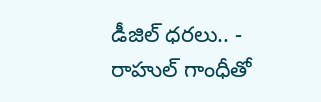డీజిల్ ధరలు.. -
రాహుల్ గాంధీతో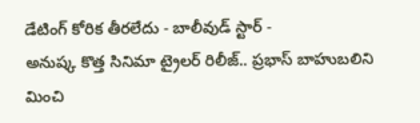డేటింగ్ కోరిక తీరలేదు - బాలీవుడ్ స్టార్ -
అనుష్క కొత్త సినిమా ట్రైలర్ రిలీజ్.. ప్రభాస్ బాహుబలిని మించి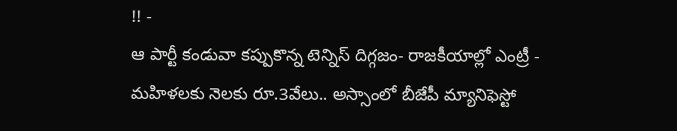!! -
ఆ పార్టీ కండువా కప్పుకొన్న టెన్నిస్ దిగ్గజం- రాజకీయాల్లో ఎంట్రీ -
మహిళలకు నెలకు రూ.3వేలు.. అస్సాంలో బీజేపీ మ్యానిఫెస్టో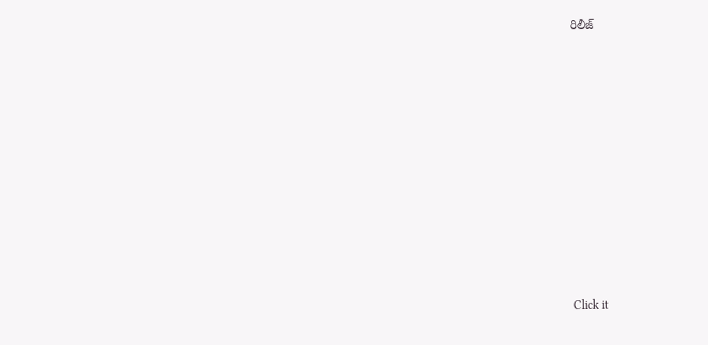రిలీజ్












Click it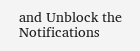and Unblock the Notifications